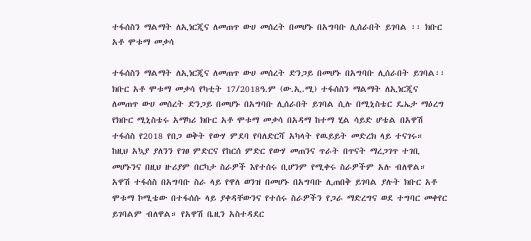ተፋሰስን ማልማት ለኢነርጂና ለመጠጥ ውሀ መሰረት በመሆኑ በአግባቡ ሊሰራበት ይገባል ፡፡ ክቡር አቶ ሞቱማ መቃሳ

ተፋሰስን ማልማት ለኢነርጂና ለመጠጥ ውሀ መሰረት ድንጋይ በመሆኑ በአግባቡ ሊሰራበት ይገባል፡፡ ክቡር አቶ ሞቱማ መቃሳ የካቲት 17/2018ዓ.ም (ው.ኢ.ሚ) ተፋሰስን ማልማት ለኢነርጂና ለመጠጥ ውሀ መሰረት ድንጋይ በመሆኑ በአግባቡ ሊሰራበት ይገባል ሲሉ በሚኒስቴር ዴኤታ ማዕረግ የክቡር ሚኒስቴሩ አማካሪ ክቡር አቶ ሞቱማ መቃሳ በአዳማ ከተማ ሂል ሳይድ ሆቴል በአዋሽ ተፋሰስ የ2018 የበጋ ወቅት የውሃ ምደባ የባለድርሻ አካላት የዉይይት መድረክ ላይ ተናገሩ።   ከዚህ አኳያ ያለንን የገፀ ምድርና የከርሰ ምድር የውሃ መጠንና ጥራት በጥናት ማረጋገጥ ተገቢ መሆኑንና በዚህ ዙሪያም በርካታ ስራዎች እየተሰሩ ቢሆንም የሚቀሩ ስራዎችም አሉ ብለዋል።   አዋሽ ተፋሰስ በአግባቡ ስራ ላይ የዋለ ወንዝ በመሆኑ በአግባቡ ሊጠበቅ ይገባል ያሉት ክቡር አቶ ሞቱማ ኮሚቴው በተፋሰሱ ላይ ያቀዳቸውንና የተሰሩ ስራዎችን የጋራ ማድረግና ወደ ተግባር መቀየር ይገባልም ብለዋል። የአዋሽ ቤዚን አስተዳደር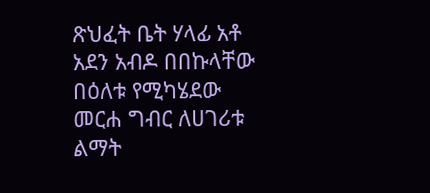ጽህፈት ቤት ሃላፊ አቶ አደን አብዶ በበኩላቸው በዕለቱ የሚካሄደው መርሐ ግብር ለሀገሪቱ ልማት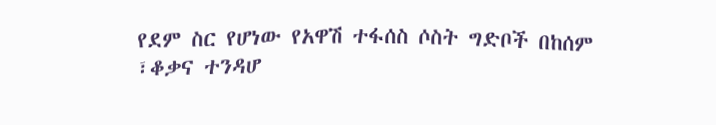የደም ስር የሆነው የአዋሽ ተፋሰስ ሶስት ግድቦች በከሰም ፣ቆቃና ተንዳሆ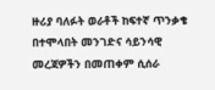ዙሪያ ባለፉት ወራቶች ከፍተኛ ጥንቃቄ በተሞላበት መንገድና ሳይንሳዊ መረጃዎችን በመጠቀም ሲሰራ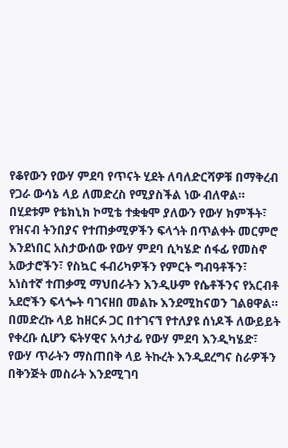የቆየውን የውሃ ምደባ የጥናት ሂደት ለባለድርሻዎቹ በማቅረብ የጋራ ውሳኔ ላይ ለመድረስ የሚያስችል ነው ብለዋል።   በሂደቱም የቴክኒክ ኮሚቴ ተቋቁሞ ያለውን የውሃ ክምችት፣ የዝናብ ትንበያና የተጠቃሚዎችን ፍላጎት በጥልቀት መርምሮ እንደነበር አስታውሰው የውሃ ምደባ ሲካሄድ ሰፋፊ የመስኖ አውታሮችን፣ የስኳር ፋብሪካዎችን የምርት ግብዓቶችን፣ አነስተኛ ተጠቃሚ ማህበራትን እንዲሁም የሴቶችንና የአርብቶ አደሮችን ፍላጐት ባገናዘበ መልኩ እንደሚከናወን ገልፀዋል።   በመድረኩ ላይ ከዘርፉ ጋር በተገናኘ የተለያዩ ሰነዶች ለውይይት የቀረቡ ሲሆን ፍትሃዊና አሳታፊ የውሃ ምደባ እንዲካሄድ፣ የውሃ ጥራትን ማስጠበቅ ላይ ትኩረት እንዲደረግና ስራዎችን በቅንጅት መስራት እንደሚገባ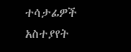ተሳታፊዎች አስተያየት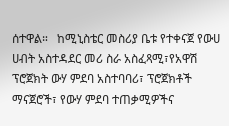ሰተዋል።   ከሚኒስቴር መስሪያ ቤቱ የተቀናጀ የውሀ ሀብት አስተዳደር መሪ ስራ አስፈጻሚ፣የአዋሽ ፕሮጀክት ውሃ ምደባ አስተባባሪ፣ ፕሮጀክቶች ማናጀሮች፣ የውሃ ምደባ ተጠቃሚዎችና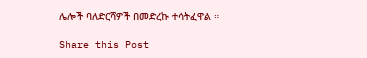ሌሎች ባለድርሻዎች በመድረኩ ተሳትፈዋል ።

Share this Post